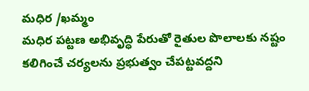మధిర /ఖమ్మం
మధిర పట్టణ అభివృద్ధి పేరుతో రైతుల పొలాలకు నష్టం కలిగించే చర్యలను ప్రభుత్వం చేపట్టవద్దని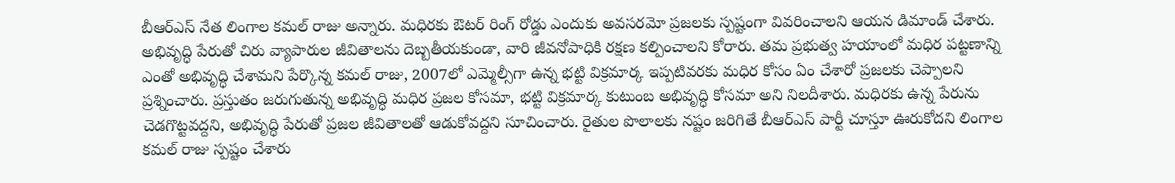బీఆర్ఎస్ నేత లింగాల కమల్ రాజు అన్నారు. మధిరకు ఔటర్ రింగ్ రోడ్డు ఎందుకు అవసరమో ప్రజలకు స్పష్టంగా వివరించాలని ఆయన డిమాండ్ చేశారు. అభివృద్ధి పేరుతో చిరు వ్యాపారుల జీవితాలను దెబ్బతీయకుండా, వారి జీవనోపాధికి రక్షణ కల్పించాలని కోరారు. తమ ప్రభుత్వ హయాంలో మధిర పట్టణాన్ని ఎంతో అభివృద్ధి చేశామని పేర్కొన్న కమల్ రాజు, 2007లో ఎమ్మెల్సీగా ఉన్న భట్టి విక్రమార్క ఇప్పటివరకు మధిర కోసం ఏం చేశారో ప్రజలకు చెప్పాలని ప్రశ్నించారు. ప్రస్తుతం జరుగుతున్న అభివృద్ధి మధిర ప్రజల కోసమా, భట్టి విక్రమార్క కుటుంబ అభివృద్ధి కోసమా అని నిలదీశారు. మధిరకు ఉన్న పేరును చెడగొట్టవద్దని, అభివృద్ధి పేరుతో ప్రజల జీవితాలతో ఆడుకోవద్దని సూచించారు. రైతుల పొలాలకు నష్టం జరిగితే బీఆర్ఎస్ పార్టీ చూస్తూ ఊరుకోదని లింగాల కమల్ రాజు స్పష్టం చేశారు